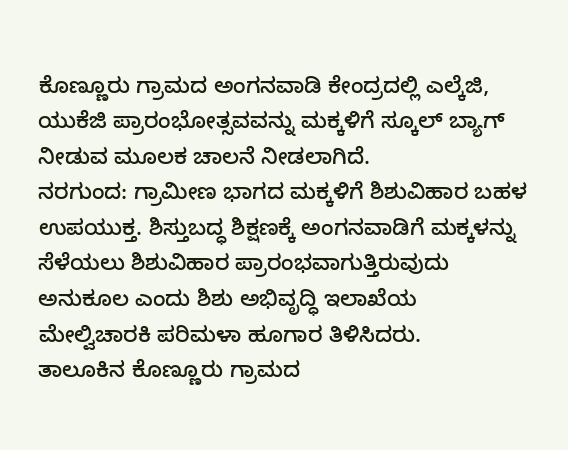ಕೊಣ್ಣೂರು ಗ್ರಾಮದ ಅಂಗನವಾಡಿ ಕೇಂದ್ರದಲ್ಲಿ ಎಲ್ಕೆಜಿ, ಯುಕೆಜಿ ಪ್ರಾರಂಭೋತ್ಸವವನ್ನು ಮಕ್ಕಳಿಗೆ ಸ್ಕೂಲ್ ಬ್ಯಾಗ್ ನೀಡುವ ಮೂಲಕ ಚಾಲನೆ ನೀಡಲಾಗಿದೆ.
ನರಗುಂದ: ಗ್ರಾಮೀಣ ಭಾಗದ ಮಕ್ಕಳಿಗೆ ಶಿಶುವಿಹಾರ ಬಹಳ ಉಪಯುಕ್ತ. ಶಿಸ್ತುಬದ್ಧ ಶಿಕ್ಷಣಕ್ಕೆ ಅಂಗನವಾಡಿಗೆ ಮಕ್ಕಳನ್ನು ಸೆಳೆಯಲು ಶಿಶುವಿಹಾರ ಪ್ರಾರಂಭವಾಗುತ್ತಿರುವುದು ಅನುಕೂಲ ಎಂದು ಶಿಶು ಅಭಿವೃದ್ಧಿ ಇಲಾಖೆಯ ಮೇಲ್ವಿಚಾರಕಿ ಪರಿಮಳಾ ಹೂಗಾರ ತಿಳಿಸಿದರು.
ತಾಲೂಕಿನ ಕೊಣ್ಣೂರು ಗ್ರಾಮದ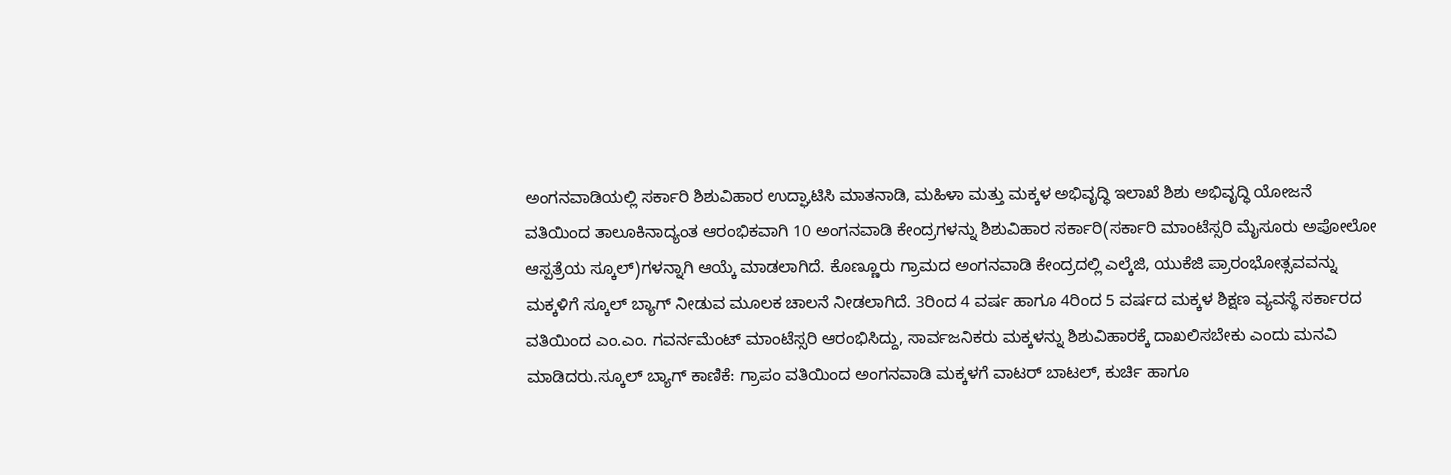ಅಂಗನವಾಡಿಯಲ್ಲಿ ಸರ್ಕಾರಿ ಶಿಶುವಿಹಾರ ಉದ್ಘಾಟಿಸಿ ಮಾತನಾಡಿ, ಮಹಿಳಾ ಮತ್ತು ಮಕ್ಕಳ ಅಭಿವೃದ್ಧಿ ಇಲಾಖೆ ಶಿಶು ಅಭಿವೃದ್ಧಿ ಯೋಜನೆ ವತಿಯಿಂದ ತಾಲೂಕಿನಾದ್ಯಂತ ಆರಂಭಿಕವಾಗಿ 10 ಅಂಗನವಾಡಿ ಕೇಂದ್ರಗಳನ್ನು ಶಿಶುವಿಹಾರ ಸರ್ಕಾರಿ(ಸರ್ಕಾರಿ ಮಾಂಟೆಸ್ಸರಿ ಮೈಸೂರು ಅಪೋಲೋ ಆಸ್ಪತ್ರೆಯ ಸ್ಕೂಲ್)ಗಳನ್ನಾಗಿ ಆಯ್ಕೆ ಮಾಡಲಾಗಿದೆ. ಕೊಣ್ಣೂರು ಗ್ರಾಮದ ಅಂಗನವಾಡಿ ಕೇಂದ್ರದಲ್ಲಿ ಎಲ್ಕೆಜಿ, ಯುಕೆಜಿ ಪ್ರಾರಂಭೋತ್ಸವವನ್ನು ಮಕ್ಕಳಿಗೆ ಸ್ಕೂಲ್ ಬ್ಯಾಗ್ ನೀಡುವ ಮೂಲಕ ಚಾಲನೆ ನೀಡಲಾಗಿದೆ. 3ರಿಂದ 4 ವರ್ಷ ಹಾಗೂ 4ರಿಂದ 5 ವರ್ಷದ ಮಕ್ಕಳ ಶಿಕ್ಷಣ ವ್ಯವಸ್ಥೆ ಸರ್ಕಾರದ ವತಿಯಿಂದ ಎಂ.ಎಂ. ಗವರ್ನಮೆಂಟ್ ಮಾಂಟೆಸ್ಸರಿ ಆರಂಭಿಸಿದ್ದು, ಸಾರ್ವಜನಿಕರು ಮಕ್ಕಳನ್ನು ಶಿಶುವಿಹಾರಕ್ಕೆ ದಾಖಲಿಸಬೇಕು ಎಂದು ಮನವಿ ಮಾಡಿದರು.ಸ್ಕೂಲ್ ಬ್ಯಾಗ್ ಕಾಣಿಕೆ: ಗ್ರಾಪಂ ವತಿಯಿಂದ ಅಂಗನವಾಡಿ ಮಕ್ಕಳಗೆ ವಾಟರ್ ಬಾಟಲ್, ಕುರ್ಚಿ ಹಾಗೂ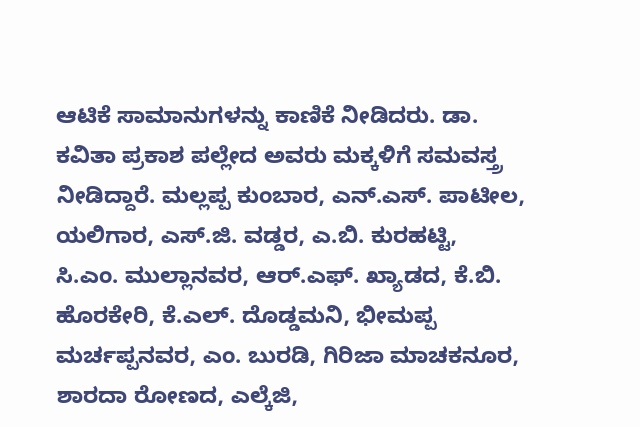ಆಟಿಕೆ ಸಾಮಾನುಗಳನ್ನು ಕಾಣಿಕೆ ನೀಡಿದರು. ಡಾ. ಕವಿತಾ ಪ್ರಕಾಶ ಪಲ್ಲೇದ ಅವರು ಮಕ್ಕಳಿಗೆ ಸಮವಸ್ತ್ರ ನೀಡಿದ್ದಾರೆ. ಮಲ್ಲಪ್ಪ ಕುಂಬಾರ, ಎನ್.ಎಸ್. ಪಾಟೀಲ, ಯಲಿಗಾರ, ಎಸ್.ಜಿ. ವಡ್ಡರ, ಎ.ಬಿ. ಕುರಹಟ್ಟಿ, ಸಿ.ಎಂ. ಮುಲ್ಲಾನವರ, ಆರ್.ಎಫ್. ಖ್ಯಾಡದ, ಕೆ.ಬಿ. ಹೊರಕೇರಿ, ಕೆ.ಎಲ್. ದೊಡ್ಡಮನಿ, ಭೀಮಪ್ಪ ಮರ್ಚಪ್ಪನವರ, ಎಂ. ಬುರಡಿ, ಗಿರಿಜಾ ಮಾಚಕನೂರ, ಶಾರದಾ ರೋಣದ, ಎಲ್ಕೆಜಿ,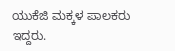ಯುಕೆಜಿ ಮಕ್ಕಳ ಪಾಲಕರು ಇದ್ದರು.